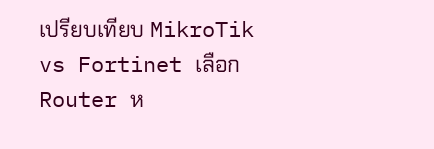เปรียบเทียบ MikroTik vs Fortinet เลือก Router ห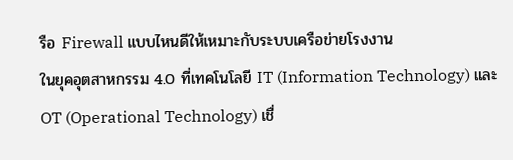รือ Firewall แบบไหนดีให้เหมาะกับระบบเครือข่ายโรงงาน
ในยุคอุตสาหกรรม 4.0 ที่เทคโนโลยี IT (Information Technology) และ OT (Operational Technology) เชื่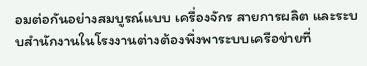อมต่อกันอย่างสมบูรณ์แบบ เครื่องจักร สายการผลิต และระบบสำนักงานในโรงงานต่างต้องพึ่งพาระบบเครือข่ายที่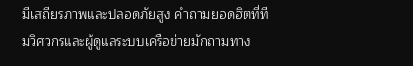มีเสถียรภาพและปลอดภัยสูง คำถามยอดฮิตที่ทีมวิศวกรและผู้ดูแลระบบเครือข่ายมักถามทาง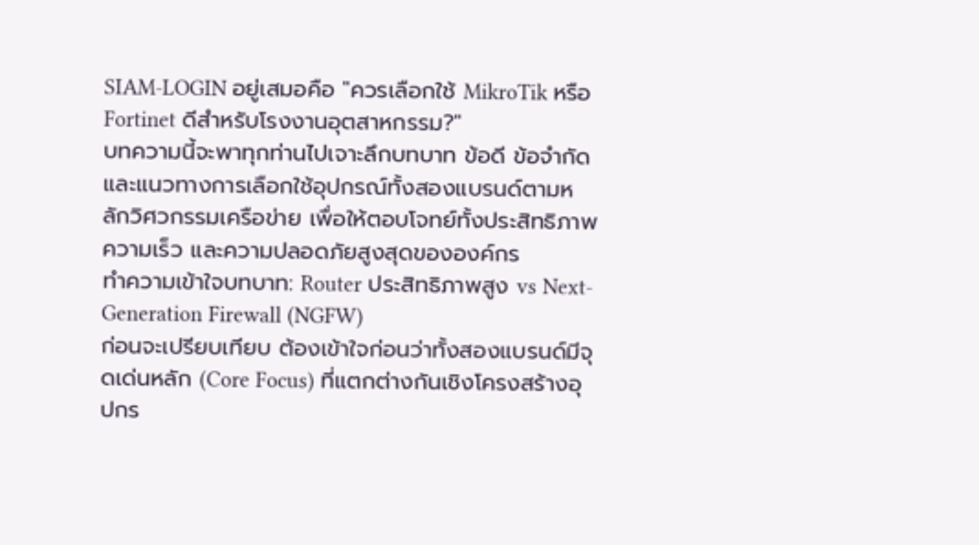SIAM-LOGIN อยู่เสมอคือ "ควรเลือกใช้ MikroTik หรือ Fortinet ดีสำหรับโรงงานอุตสาหกรรม?"
บทความนี้จะพาทุกท่านไปเจาะลึกบทบาท ข้อดี ข้อจำกัด และแนวทางการเลือกใช้อุปกรณ์ทั้งสองแบรนด์ตามหลักวิศวกรรมเครือข่าย เพื่อให้ตอบโจทย์ทั้งประสิทธิภาพความเร็ว และความปลอดภัยสูงสุดขององค์กร
ทำความเข้าใจบทบาท: Router ประสิทธิภาพสูง vs Next-Generation Firewall (NGFW)
ก่อนจะเปรียบเทียบ ต้องเข้าใจก่อนว่าทั้งสองแบรนด์มีจุดเด่นหลัก (Core Focus) ที่แตกต่างกันเชิงโครงสร้างอุปกร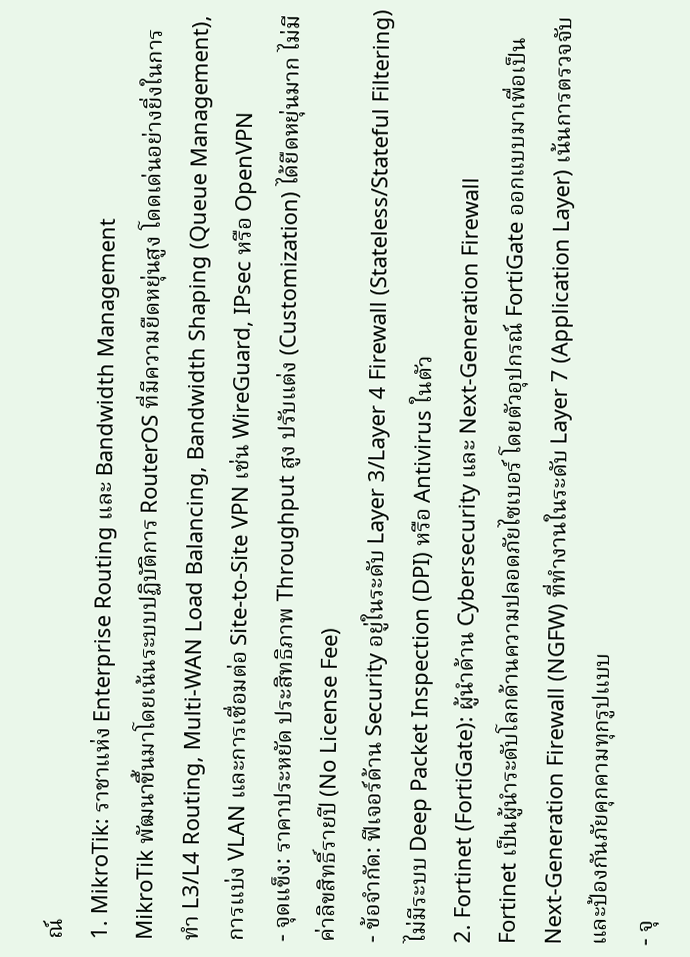ณ์
1. MikroTik: ราชาแห่ง Enterprise Routing และ Bandwidth Management
MikroTik พัฒนาขึ้นมาโดยเน้นระบบปฏิบัติการ RouterOS ที่มีความยืดหยุ่นสูง โดดเด่นอย่างยิ่งในการทำ L3/L4 Routing, Multi-WAN Load Balancing, Bandwidth Shaping (Queue Management), การแบ่ง VLAN และการเชื่อมต่อ Site-to-Site VPN เช่น WireGuard, IPsec หรือ OpenVPN
- จุดแข็ง: ราคาประหยัด ประสิทธิภาพ Throughput สูง ปรับแต่ง (Customization) ได้ยืดหยุ่นมาก ไม่มีค่าลิขสิทธิ์รายปี (No License Fee)
- ข้อจำกัด: ฟีเจอร์ด้าน Security อยู่ในระดับ Layer 3/Layer 4 Firewall (Stateless/Stateful Filtering) ไม่มีระบบ Deep Packet Inspection (DPI) หรือ Antivirus ในตัว
2. Fortinet (FortiGate): ผู้นำด้าน Cybersecurity และ Next-Generation Firewall
Fortinet เป็นผู้นำระดับโลกด้านความปลอดภัยไซเบอร์ โดยตัวอุปกรณ์ FortiGate ออกแบบมาเพื่อเป็น Next-Generation Firewall (NGFW) ที่ทำงานในระดับ Layer 7 (Application Layer) เน้นการตรวจจับและป้องกันภัยคุกคามทุกรูปแบบ
- จุ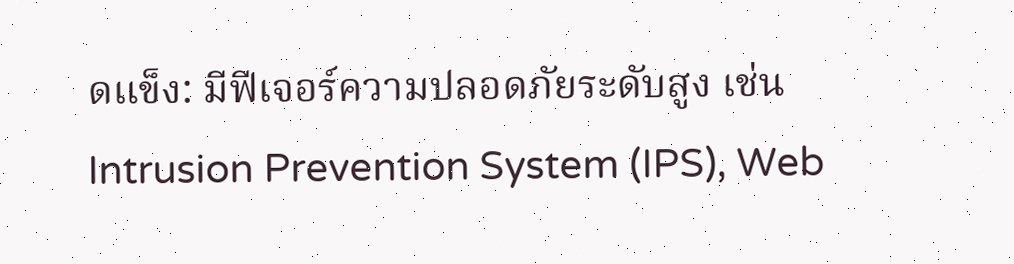ดแข็ง: มีฟีเจอร์ความปลอดภัยระดับสูง เช่น Intrusion Prevention System (IPS), Web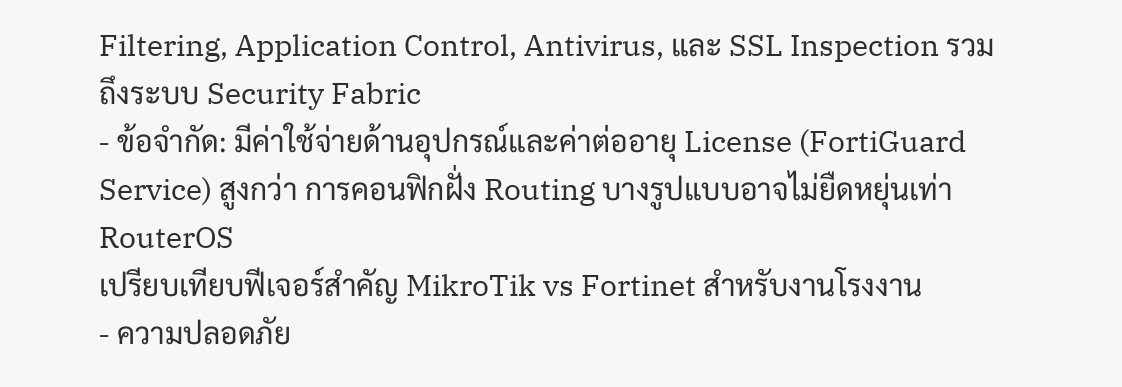Filtering, Application Control, Antivirus, และ SSL Inspection รวมถึงระบบ Security Fabric
- ข้อจำกัด: มีค่าใช้จ่ายด้านอุปกรณ์และค่าต่ออายุ License (FortiGuard Service) สูงกว่า การคอนฟิกฝั่ง Routing บางรูปแบบอาจไม่ยืดหยุ่นเท่า RouterOS
เปรียบเทียบฟีเจอร์สำคัญ MikroTik vs Fortinet สำหรับงานโรงงาน
- ความปลอดภัย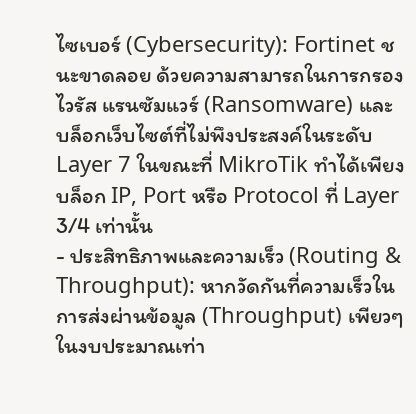ไซเบอร์ (Cybersecurity): Fortinet ชนะขาดลอย ด้วยความสามารถในการกรองไวรัส แรนซัมแวร์ (Ransomware) และบล็อกเว็บไซต์ที่ไม่พึงประสงค์ในระดับ Layer 7 ในขณะที่ MikroTik ทำได้เพียงบล็อก IP, Port หรือ Protocol ที่ Layer 3/4 เท่านั้น
- ประสิทธิภาพและความเร็ว (Routing & Throughput): หากวัดกันที่ความเร็วในการส่งผ่านข้อมูล (Throughput) เพียวๆ ในงบประมาณเท่า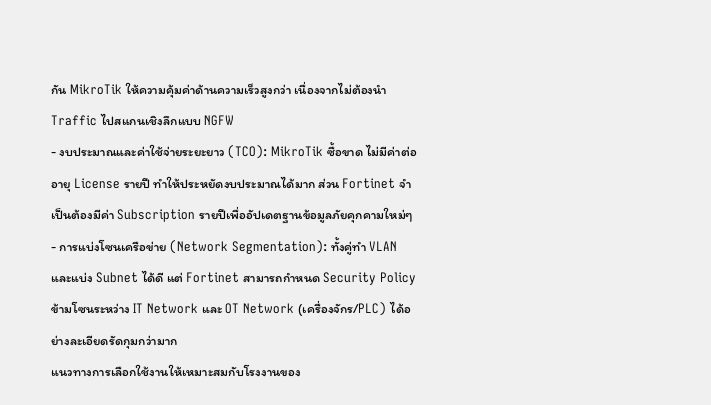กัน MikroTik ให้ความคุ้มค่าด้านความเร็วสูงกว่า เนื่องจากไม่ต้องนำ Traffic ไปสแกนเชิงลึกแบบ NGFW
- งบประมาณและค่าใช้จ่ายระยะยาว (TCO): MikroTik ซื้อขาด ไม่มีค่าต่ออายุ License รายปี ทำให้ประหยัดงบประมาณได้มาก ส่วน Fortinet จำเป็นต้องมีค่า Subscription รายปีเพื่ออัปเดตฐานข้อมูลภัยคุกคามใหม่ๆ
- การแบ่งโซนเครือข่าย (Network Segmentation): ทั้งคู่ทำ VLAN และแบ่ง Subnet ได้ดี แต่ Fortinet สามารถกำหนด Security Policy ข้ามโซนระหว่าง IT Network และ OT Network (เครื่องจักร/PLC) ได้อย่างละเอียดรัดกุมกว่ามาก
แนวทางการเลือกใช้งานให้เหมาะสมกับโรงงานของ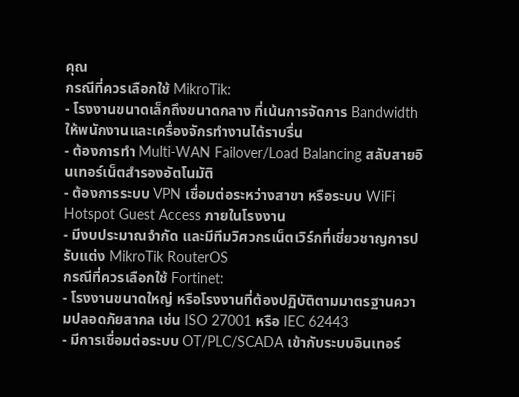คุณ
กรณีที่ควรเลือกใช้ MikroTik:
- โรงงานขนาดเล็กถึงขนาดกลาง ที่เน้นการจัดการ Bandwidth ให้พนักงานและเครื่องจักรทำงานได้ราบรื่น
- ต้องการทำ Multi-WAN Failover/Load Balancing สลับสายอินเทอร์เน็ตสำรองอัตโนมัติ
- ต้องการระบบ VPN เชื่อมต่อระหว่างสาขา หรือระบบ WiFi Hotspot Guest Access ภายในโรงงาน
- มีงบประมาณจำกัด และมีทีมวิศวกรเน็ตเวิร์กที่เชี่ยวชาญการปรับแต่ง MikroTik RouterOS
กรณีที่ควรเลือกใช้ Fortinet:
- โรงงานขนาดใหญ่ หรือโรงงานที่ต้องปฏิบัติตามมาตรฐานความปลอดภัยสากล เช่น ISO 27001 หรือ IEC 62443
- มีการเชื่อมต่อระบบ OT/PLC/SCADA เข้ากับระบบอินเทอร์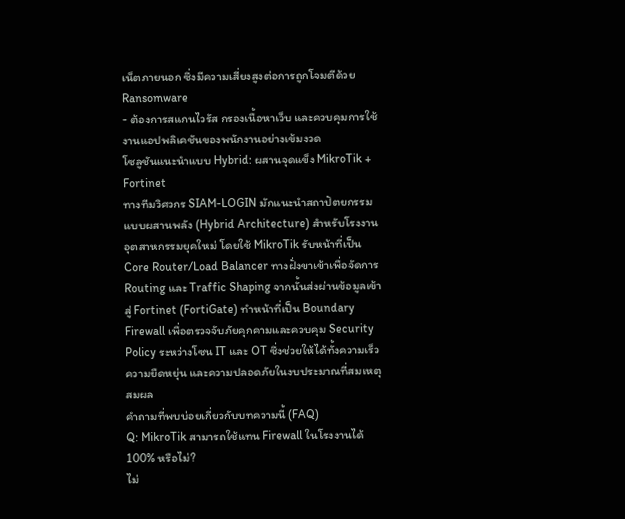เน็ตภายนอก ซึ่งมีความเสี่ยงสูงต่อการถูกโจมตีด้วย Ransomware
- ต้องการสแกนไวรัส กรองเนื้อหาเว็บ และควบคุมการใช้งานแอปพลิเคชันของพนักงานอย่างเข้มงวด
โซลูชันแนะนำแบบ Hybrid: ผสานจุดแข็ง MikroTik + Fortinet
ทางทีมวิศวกร SIAM-LOGIN มักแนะนำสถาปัตยกรรมแบบผสานพลัง (Hybrid Architecture) สำหรับโรงงานอุตสาหกรรมยุคใหม่ โดยใช้ MikroTik รับหน้าที่เป็น Core Router/Load Balancer ทางฝั่งขาเข้าเพื่อจัดการ Routing และ Traffic Shaping จากนั้นส่งผ่านข้อมูลเข้าสู่ Fortinet (FortiGate) ทำหน้าที่เป็น Boundary Firewall เพื่อตรวจจับภัยคุกคามและควบคุม Security Policy ระหว่างโซน IT และ OT ซึ่งช่วยให้ได้ทั้งความเร็ว ความยืดหยุ่น และความปลอดภัยในงบประมาณที่สมเหตุสมผล
คำถามที่พบบ่อยเกี่ยวกับบทความนี้ (FAQ)
Q: MikroTik สามารถใช้แทน Firewall ในโรงงานได้ 100% หรือไม่?
ไม่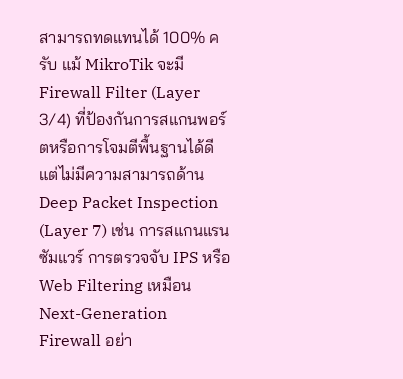สามารถทดแทนได้ 100% ครับ แม้ MikroTik จะมี Firewall Filter (Layer 3/4) ที่ป้องกันการสแกนพอร์ตหรือการโจมตีพื้นฐานได้ดี แต่ไม่มีความสามารถด้าน Deep Packet Inspection (Layer 7) เช่น การสแกนแรนซัมแวร์ การตรวจจับ IPS หรือ Web Filtering เหมือน Next-Generation Firewall อย่า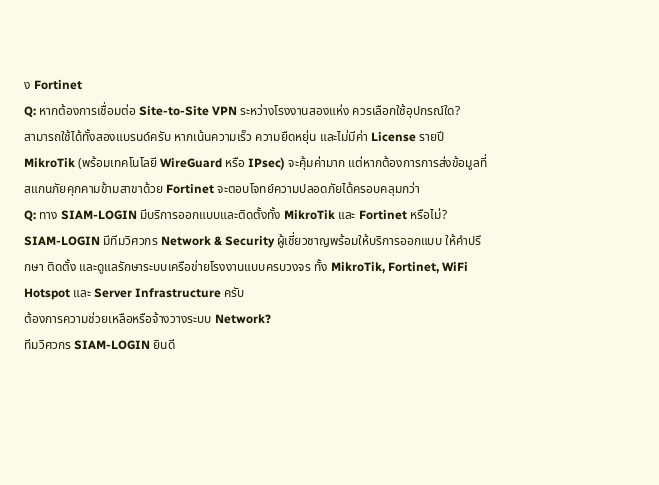ง Fortinet
Q: หากต้องการเชื่อมต่อ Site-to-Site VPN ระหว่างโรงงานสองแห่ง ควรเลือกใช้อุปกรณ์ใด?
สามารถใช้ได้ทั้งสองแบรนด์ครับ หากเน้นความเร็ว ความยืดหยุ่น และไม่มีค่า License รายปี MikroTik (พร้อมเทคโนโลยี WireGuard หรือ IPsec) จะคุ้มค่ามาก แต่หากต้องการการส่งข้อมูลที่สแกนภัยคุกคามข้ามสาขาด้วย Fortinet จะตอบโจทย์ความปลอดภัยได้ครอบคลุมกว่า
Q: ทาง SIAM-LOGIN มีบริการออกแบบและติดตั้งทั้ง MikroTik และ Fortinet หรือไม่?
SIAM-LOGIN มีทีมวิศวกร Network & Security ผู้เชี่ยวชาญพร้อมให้บริการออกแบบ ให้คำปรึกษา ติดตั้ง และดูแลรักษาระบบเครือข่ายโรงงานแบบครบวงจร ทั้ง MikroTik, Fortinet, WiFi Hotspot และ Server Infrastructure ครับ
ต้องการความช่วยเหลือหรือจ้างวางระบบ Network?
ทีมวิศวกร SIAM-LOGIN ยินดี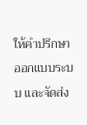ให้คำปรึกษา ออกแบบระบบ และจัดส่ง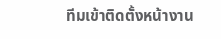ทีมเข้าติดตั้งหน้างาน